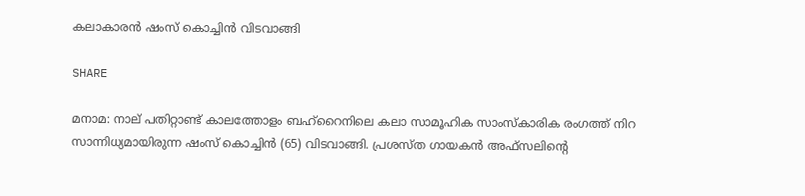കലാകാരന്‍ ഷംസ് കൊച്ചിന്‍ വിടവാങ്ങി

SHARE

മനാമ: നാല് പതിറ്റാണ്ട് കാലത്തോളം ബഹ്‌റൈനിലെ കലാ സാമൂഹിക സാംസ്‌കാരിക രംഗത്ത് നിറ സാന്നിധ്യമായിരുന്ന ഷംസ് കൊച്ചിന്‍ (65) വിടവാങ്ങി. പ്രശസ്ത ഗായകന്‍ അഫ്‌സലിന്റെ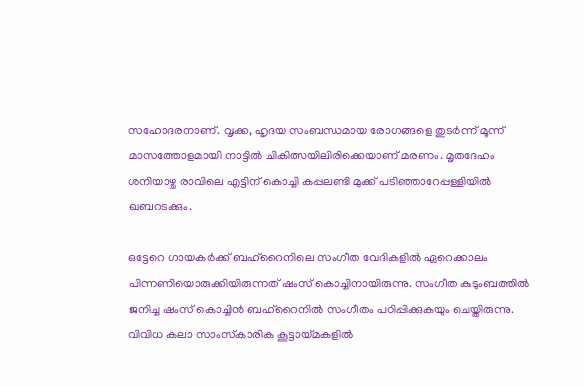സഹോദരനാണ്. വൃക്ക, ഹൃദയ സംബന്ധമായ രോഗങ്ങളെ തുടര്‍ന്ന് മൂന്ന് മാസത്തോളമായി നാട്ടില്‍ ചികിത്സയിലിരിക്കെയാണ് മരണം. മൃതദേഹം ശനിയാഴ്ച രാവിലെ എട്ടിന് കൊച്ചി കപ്പലണ്ടി മുക്ക് പടിഞ്ഞാറേപ്പള്ളിയില്‍ ഖബറടക്കും.

ഒട്ടേറെ ഗായകര്‍ക്ക് ബഹ്‌റൈനിലെ സംഗീത വേദികളില്‍ ഏറെക്കാലം പിന്നണിയൊരുക്കിയിരുന്നത് ഷംസ് കൊച്ചിനായിരുന്നു. സംഗീത കുടുംബത്തില്‍ ജനിച്ച ഷംസ് കൊച്ചിന്‍ ബഹ്‌റൈനില്‍ സംഗീതം പഠിപ്പിക്കുകയും ചെയ്തിരുന്നു. വിവിധ കലാ സാംസ്‌കാരിക കൂട്ടായ്മകളില്‍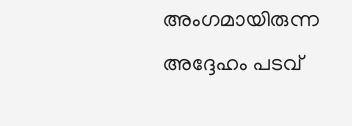അംഗമായിരുന്ന അദ്ദേഹം പടവ്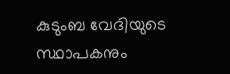കുടുംബ വേദിയുടെ സ്ഥാപകനും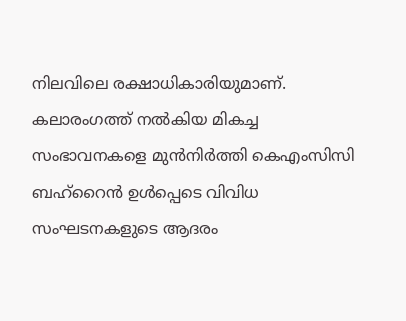നിലവിലെ രക്ഷാധികാരിയുമാണ്. കലാരംഗത്ത് നല്‍കിയ മികച്ച സംഭാവനകളെ മുന്‍നിര്‍ത്തി കെഎംസിസി ബഹ്‌റൈന്‍ ഉള്‍പ്പെടെ വിവിധ സംഘടനകളുടെ ആദരം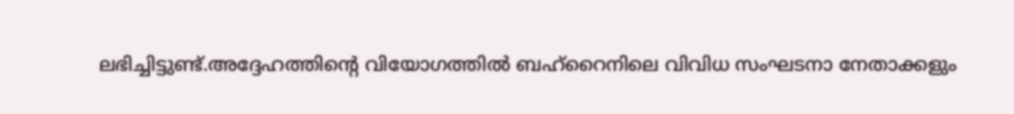ലഭിച്ചിട്ടുണ്ട്.അദ്ദേഹത്തിന്റെ വിയോഗത്തില്‍ ബഹ്‌റൈനിലെ വിവിധ സംഘടനാ നേതാക്കളും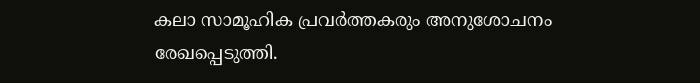കലാ സാമൂഹിക പ്രവര്‍ത്തകരും അനുശോചനം രേഖപ്പെടുത്തി.